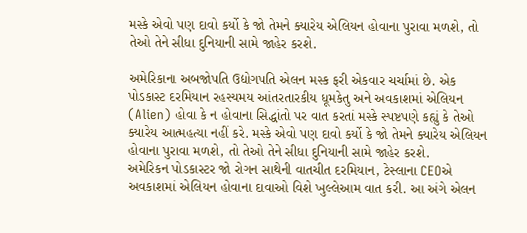મસ્કે એવો પણ દાવો કર્યો કે જો તેમને ક્યારેય એલિયન હોવાના પુરાવા મળશે, તો તેઓ તેને સીધા દુનિયાની સામે જાહેર કરશે.

અમેરિકાના અબજોપતિ ઉદ્યોગપતિ એલન મસ્ક ફરી એકવાર ચર્ચામાં છે. એક પોડકાસ્ટ દરમિયાન રહસ્યમય આંતરતારકીય ધૂમકેતુ અને અવકાશમાં એલિયન (Alien) હોવા કે ન હોવાના સિદ્ધાંતો પર વાત કરતાં મસ્કે સ્પષ્ટપણે કહ્યું કે તેઓ ક્યારેય આત્મહત્યા નહીં કરે. મસ્કે એવો પણ દાવો કર્યો કે જો તેમને ક્યારેય એલિયન હોવાના પુરાવા મળશે, તો તેઓ તેને સીધા દુનિયાની સામે જાહેર કરશે.
અમેરિકન પોડકાસ્ટર જો રોગન સાથેની વાતચીત દરમિયાન, ટેસ્લાના CEOએ અવકાશમાં એલિયન હોવાના દાવાઓ વિશે ખુલ્લેઆમ વાત કરી. આ અંગે એલન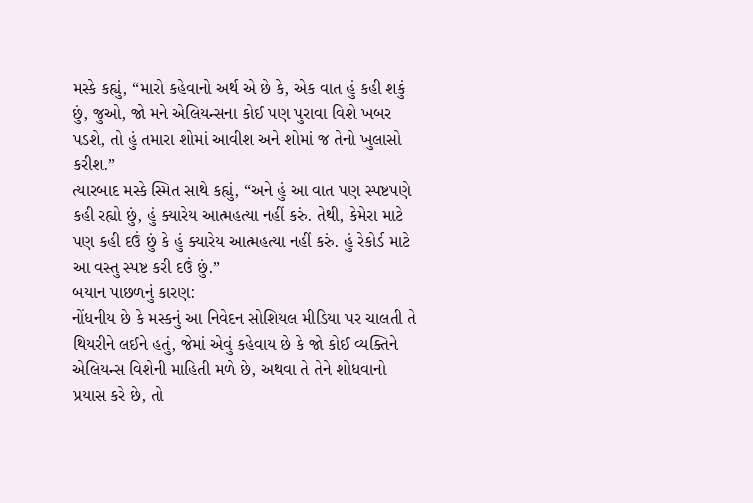મસ્કે કહ્યું, “મારો કહેવાનો અર્થ એ છે કે, એક વાત હું કહી શકું છું, જુઓ, જો મને એલિયન્સના કોઈ પણ પુરાવા વિશે ખબર પડશે, તો હું તમારા શોમાં આવીશ અને શોમાં જ તેનો ખુલાસો કરીશ.”
ત્યારબાદ મસ્કે સ્મિત સાથે કહ્યું, “અને હું આ વાત પણ સ્પષ્ટપણે કહી રહ્યો છું, હું ક્યારેય આત્મહત્યા નહીં કરું. તેથી, કેમેરા માટે પણ કહી દઉં છું કે હું ક્યારેય આત્મહત્યા નહીં કરું. હું રેકોર્ડ માટે આ વસ્તુ સ્પષ્ટ કરી દઉં છું.”
બયાન પાછળનું કારણ:
નોંધનીય છે કે મસ્કનું આ નિવેદન સોશિયલ મીડિયા પર ચાલતી તે થિયરીને લઈને હતું, જેમાં એવું કહેવાય છે કે જો કોઈ વ્યક્તિને એલિયન્સ વિશેની માહિતી મળે છે, અથવા તે તેને શોધવાનો પ્રયાસ કરે છે, તો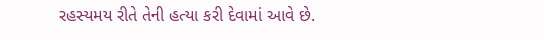રહસ્યમય રીતે તેની હત્યા કરી દેવામાં આવે છે.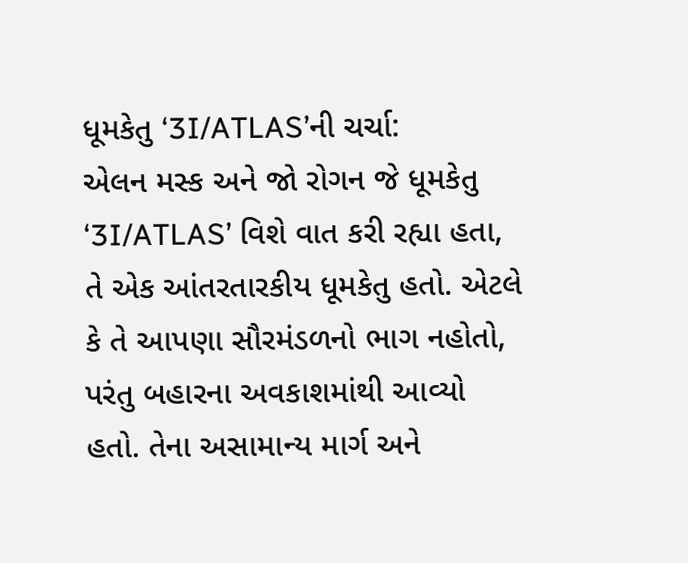ધૂમકેતુ ‘3I/ATLAS’ની ચર્ચા:
એલન મસ્ક અને જો રોગન જે ધૂમકેતુ ‘3I/ATLAS’ વિશે વાત કરી રહ્યા હતા, તે એક આંતરતારકીય ધૂમકેતુ હતો. એટલે કે તે આપણા સૌરમંડળનો ભાગ નહોતો, પરંતુ બહારના અવકાશમાંથી આવ્યો હતો. તેના અસામાન્ય માર્ગ અને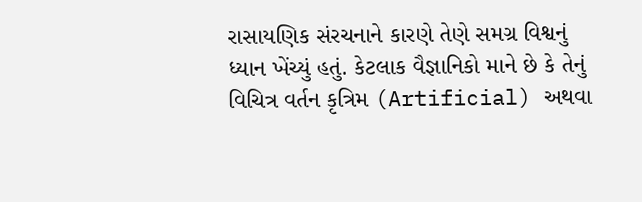રાસાયણિક સંરચનાને કારણે તેણે સમગ્ર વિશ્વનું ધ્યાન ખેંચ્યું હતું. કેટલાક વૈજ્ઞાનિકો માને છે કે તેનું વિચિત્ર વર્તન કૃત્રિમ (Artificial) અથવા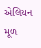એલિયન મૂળ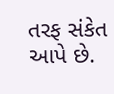તરફ સંકેત આપે છે.